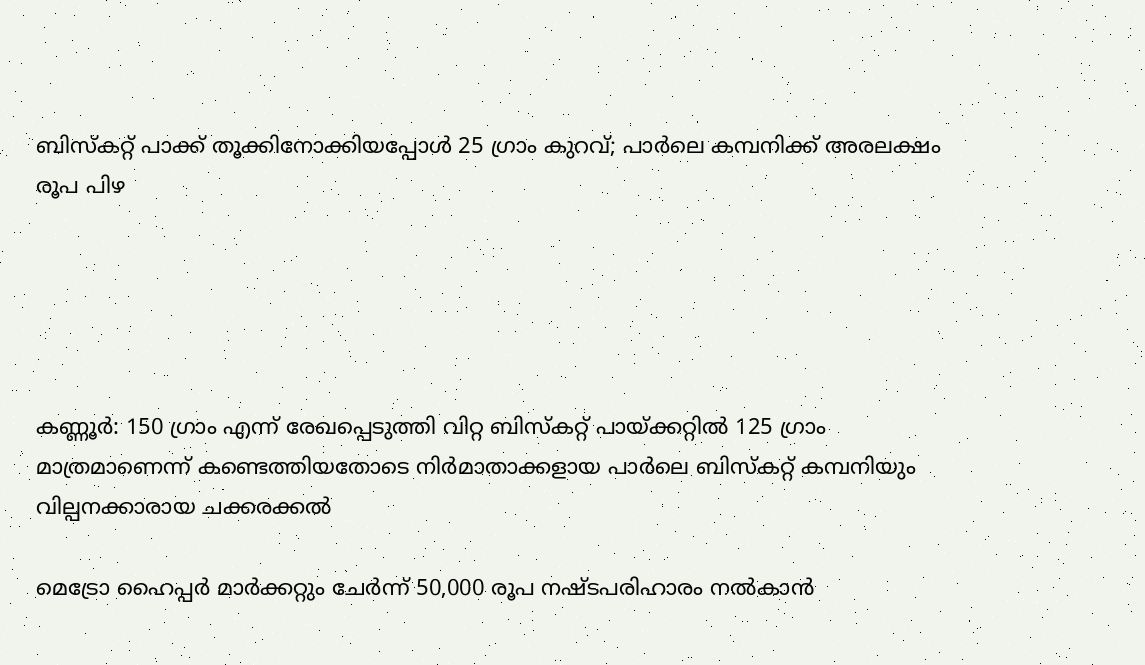ബിസ്ക‌റ്റ് പാക്ക് തൂക്കിനോക്കിയപ്പോൾ 25 ഗ്രാം കുറവ്; പാർലെ കമ്പനിക്ക് അരലക്ഷം രൂപ പിഴ





കണ്ണൂർ: 150 ഗ്രാം എന്ന് രേഖപ്പെടുത്തി വിറ്റ ബിസ്കറ്റ് പായ്ക്കറ്റിൽ 125 ഗ്രാം മാത്രമാണെന്ന് കണ്ടെത്തിയതോടെ നിർമാതാക്കളായ പാർലെ ബിസ്കറ്റ് കമ്പനിയും വില്പനക്കാരായ ചക്കരക്കൽ

മെട്രോ ഹൈപ്പർ മാർക്കറ്റും ചേർന്ന് 50,000 രൂപ നഷ്ടപരിഹാരം നൽകാൻ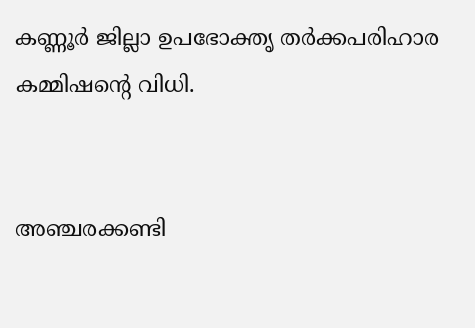കണ്ണൂർ ജില്ലാ ഉപഭോക്തൃ തർക്കപരിഹാര കമ്മിഷന്റെ വിധി.


അഞ്ചരക്കണ്ടി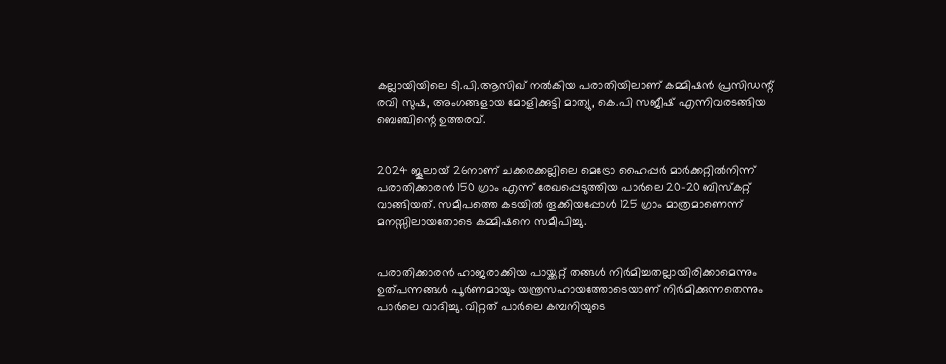കല്ലായിയിലെ ടി.പി.ആസിഖ് നൽകിയ പരാതിയിലാണ് കമ്മിഷൻ പ്രസിഡന്റ് രവി സുഷ, അംഗങ്ങളായ മോളിക്കുട്ടി മാത്യു, കെ.പി സജീഷ് എന്നിവരടങ്ങിയ ബെഞ്ചിന്റെ ഉത്തരവ്.


2024 ജൂലായ് 26നാണ് ചക്കരക്കല്ലിലെ മെട്രോ ഹൈപ്പർ മാർക്കറ്റിൽനിന്ന് പരാതിക്കാരൻ 150 ഗ്രാം എന്ന് രേഖപ്പെടുത്തിയ പാർലെ 20-20 ബിസ്കറ്റ് വാങ്ങിയത്. സമീപത്തെ കടയിൽ തൂക്കിയപ്പോൾ 125 ഗ്രാം മാത്രമാണെന്ന് മനസ്സിലായതോടെ കമ്മിഷനെ സമീപിച്ചു.


പരാതിക്കാരൻ ഹാജരാക്കിയ പായ്ക്കറ്റ് തങ്ങൾ നിർമിച്ചതല്ലായിരിക്കാമെന്നും ഉത്പന്നങ്ങൾ പൂർണമായും യന്ത്രസഹായത്തോടെയാണ് നിർമിക്കുന്നതെന്നും പാർലെ വാദിച്ചു. വിറ്റത് പാർലെ കമ്പനിയുടെ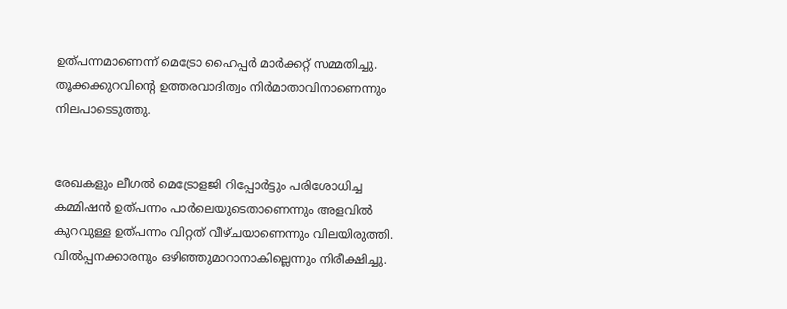ഉത്പന്നമാണെന്ന് മെട്രോ ഹൈപ്പർ മാർക്കറ്റ് സമ്മതിച്ചു. തൂക്കക്കുറവിന്റെ ഉത്തരവാദിത്വം നിർമാതാവിനാണെന്നും നിലപാടെടുത്തു.


രേഖകളും ലീഗൽ മെട്രോളജി റിപ്പോർട്ടും പരിശോധിച്ച കമ്മിഷൻ ഉത്പന്നം പാർലെയുടെതാണെന്നും അളവിൽ കുറവുള്ള ഉത്പന്നം വിറ്റത് വീഴ്ചയാണെന്നും വിലയിരുത്തി. വിൽപ്പനക്കാരനും ഒഴിഞ്ഞുമാറാനാകില്ലെന്നും നിരീക്ഷിച്ചു.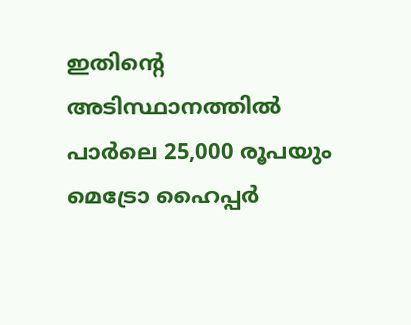ഇതിന്റെ അടിസ്ഥാനത്തിൽ പാർലെ 25,000 രൂപയും മെട്രോ ഹൈപ്പർ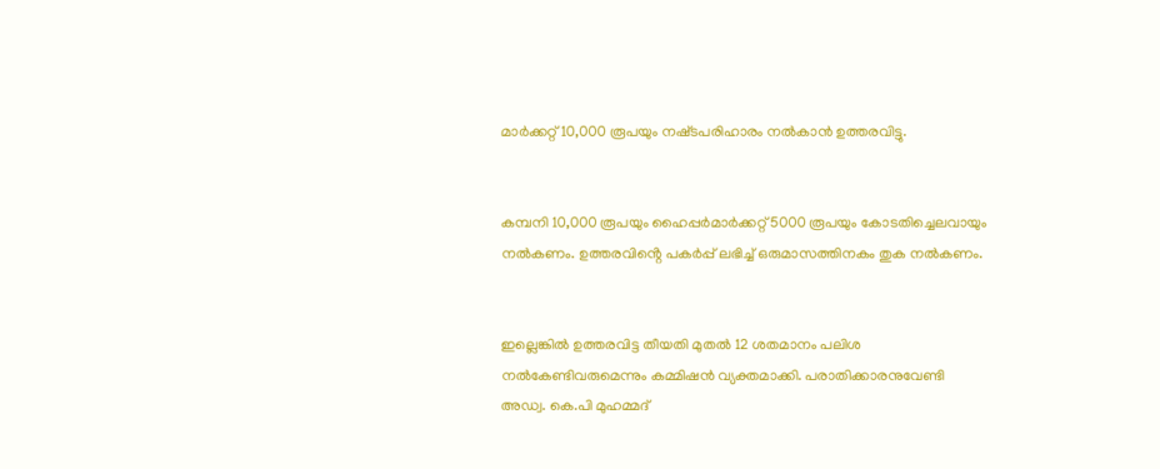മാർക്കറ്റ് 10,000 രൂപയും നഷ്‌ടപരിഹാരം നൽകാൻ ഉത്തരവിട്ടു.


കമ്പനി 10,000 രൂപയും ഹൈപ്പർമാർക്കറ്റ് 5000 രൂപയും കോടതിച്ചെലവായും നൽകണം. ഉത്തരവിൻ്റെ പകർപ്പ് ലഭിച്ച് ഒരുമാസത്തിനകം തുക നൽകണം.


ഇല്ലെങ്കിൽ ഉത്തരവിട്ട തീയതി മുതൽ 12 ശതമാനം പലിശ നൽകേണ്ടിവരുമെന്നും കമ്മിഷൻ വ്യക്തമാക്കി. പരാതിക്കാരനുവേണ്ടി അഡ്വ. കെ.പി മുഹമ്മദ്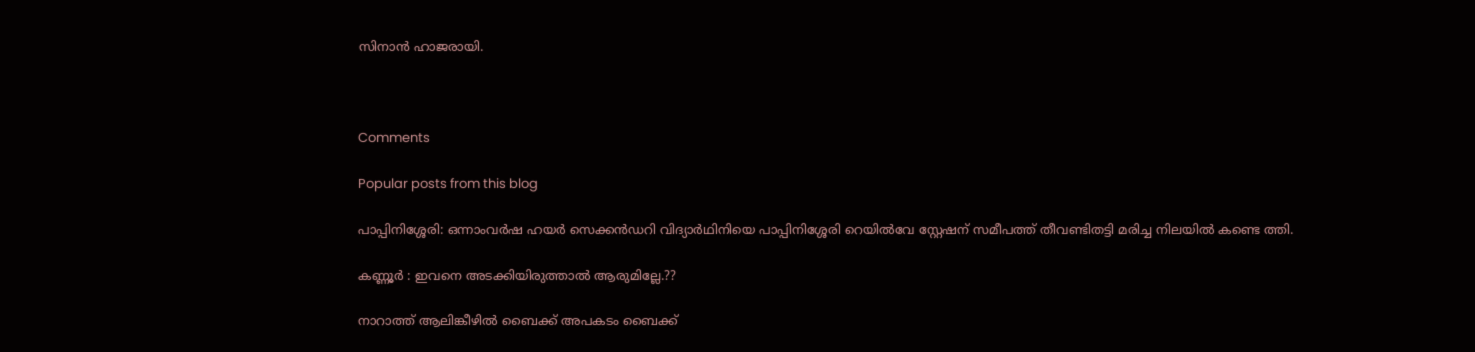സിനാൻ ഹാജരായി.



Comments

Popular posts from this blog

പാപ്പിനിശ്ശേരി: ഒന്നാംവർഷ ഹയർ സെക്കൻഡറി വിദ്യാർഥിനിയെ പാപ്പിനിശ്ശേരി റെയിൽവേ സ്റ്റേഷന് സമീപത്ത് തീവണ്ടിതട്ടി മരിച്ച നിലയിൽ കണ്ടെ ത്തി.

കണ്ണൂർ : ഇവനെ അടക്കിയിരുത്താൽ ആരുമില്ലേ.??

നാറാത്ത് ആലിങ്കീഴിൽ ബൈക്ക് അപകടം ബൈക്ക്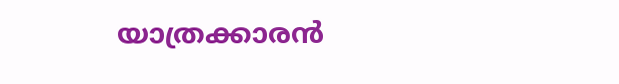യാത്രക്കാരൻ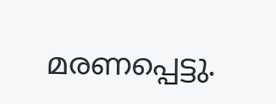മരണപ്പെട്ടു.